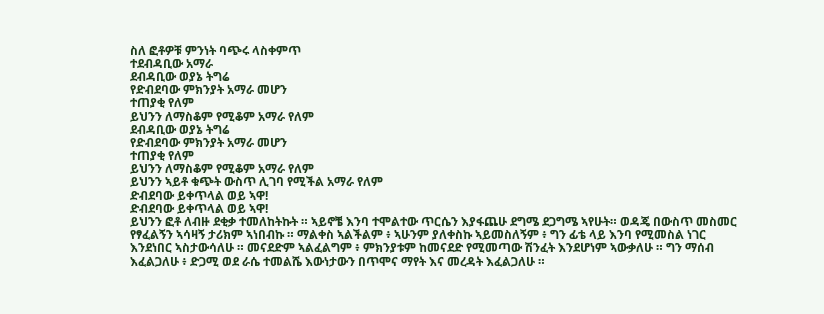ስለ ፎቶዎቹ ምንነት ባጭሩ ላስቀምጥ
ተደብዳቢው አማራ
ደብዳቢው ወያኔ ትግሬ
የድብደባው ምክንያት አማራ መሆን
ተጠያቂ የለም
ይህንን ለማስቆም የሚቆም አማራ የለም
ደብዳቢው ወያኔ ትግሬ
የድብደባው ምክንያት አማራ መሆን
ተጠያቂ የለም
ይህንን ለማስቆም የሚቆም አማራ የለም
ይህንን ኣይቶ ቁጭት ውስጥ ሊገባ የሚችል አማራ የለም
ድብደባው ይቀጥላል ወይ ኣዋ!
ድብደባው ይቀጥላል ወይ ኣዋ!
ይህንን ፎቶ ለብዙ ደቂቃ ተመለከትኩት ። ኣይኖቼ እንባ ተሞልተው ጥርሴን እያፋጨሁ ደግሜ ደጋግሜ ኣየሁት። ወዳጄ በውስጥ መስመር የፃፈልኝን ኣሳዛኝ ታሪክም ኣነበብኩ ። ማልቀስ ኣልችልም ፥ ኣሁንም ያለቀስኩ ኣይመስለኝም ፥ ግን ፊቴ ላይ እንባ የሚመስል ነገር እንደነበር ኣስታውሳለሁ ። መናደድም ኣልፈልግም ፥ ምክንያቱም ከመናደድ የሚመጣው ሽንፈት እንደሆነም ኣውቃለሁ ። ግን ማሰብ እፈልጋለሁ ፥ ድጋሚ ወደ ራሴ ተመልሼ እውነታውን በጥሞና ማየት እና መረዳት እፈልጋለሁ ።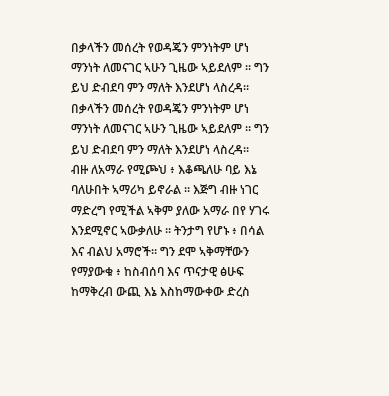በቃላችን መሰረት የወዳጄን ምንነትም ሆነ ማንነት ለመናገር ኣሁን ጊዜው ኣይደለም ። ግን ይህ ድብደባ ምን ማለት እንደሆነ ላስረዳ።
በቃላችን መሰረት የወዳጄን ምንነትም ሆነ ማንነት ለመናገር ኣሁን ጊዜው ኣይደለም ። ግን ይህ ድብደባ ምን ማለት እንደሆነ ላስረዳ።
ብዙ ለአማራ የሚጮህ ፥ እቆጫለሁ ባይ እኔ ባለሁበት ኣማሪካ ይኖራል ። እጅግ ብዙ ነገር ማድረግ የሚችል ኣቅም ያለው አማራ በየ ሃገሩ እንደሚኖር ኣውቃለሁ ። ትንታግ የሆኑ ፥ በሳል እና ብልህ አማሮች። ግን ደሞ ኣቅማቸውን የማያውቁ ፥ ከስብሰባ እና ጥናታዊ ፅሁፍ ከማቅረብ ውጪ እኔ እስከማውቀው ድረስ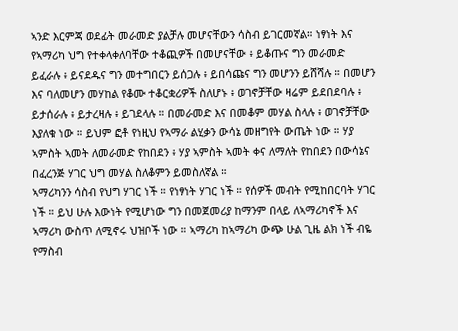ኣንድ እርምጃ ወደፊት መራመድ ያልቻሉ መሆናቸውን ሳስብ ይገርመኛል። ነፃነት እና የኣማሪካ ህግ የተቀላቀለባቸው ተቆጪዎች በመሆናቸው ፥ ይቆጡና ግን መራመድ ይፈራሉ ፥ ይናደዱና ግን መተግበርን ይሰጋሉ ፥ ይበሳጩና ግን መሆንን ይሸሻሉ ። በመሆን እና ባለመሆን መሃከል የቆሙ ተቆርቋሪዎች ስለሆኑ ፥ ወገኖቻቸው ዛሬም ይደበደባሉ ፥ ይታሰራሉ ፥ ይታረዛሉ ፥ ይገደላሉ ። በመራመድ እና በመቆም መሃል ስላሉ ፥ ወገኖቻቸው እያለቁ ነው ። ይህም ፎቶ የነዚህ የኣማራ ልሂቃን ውሳኔ መዘግየት ውጤት ነው ። ሃያ ኣምስት ኣመት ለመራመድ የከበደን ፥ ሃያ ኣምስት ኣመት ቀና ለማለት የከበደን በውሳኔና በፈረንጅ ሃገር ህግ መሃል ስለቆምን ይመስለኛል ።
ኣማሪካንን ሳስብ የህግ ሃገር ነች ። የነፃነት ሃገር ነች ። የሰዎች መብት የሚከበርባት ሃገር ነች ። ይህ ሁሉ እውነት የሚሆነው ግን በመጀመሪያ ከማንም በላይ ለኣማሪካኖች እና ኣማሪካ ውስጥ ለሚኖሩ ህዝቦች ነው ። ኣማሪካ ከኣማሪካ ውጭ ሁል ጊዜ ልክ ነች ብዬ የማስብ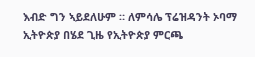እብድ ግን ኣይደለሁም ። ለምሳሌ ፕሬዝዳንት ኦባማ ኢትዮጵያ በሄደ ጊዜ የኢትዮጵያ ምርጫ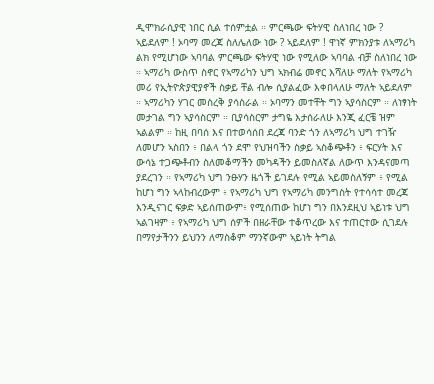ዲሞክራሲያዊ ነበር ሲል ተሰምቷል ። ምርጫው ፍትሃዊ ስለነበረ ነው ? ኣይደለም ! ኦባማ መረጃ ስለሌለው ነው ? ኣይደለም ! ዋነኛ ምክንያቱ ለኣማሪካ ልክ የሚሆነው ኣባባል ምርጫው ፍትሃዊ ነው የሚለው ኣባባል ብቻ ስለነበረ ነው ። ኣማሪካ ውስጥ ስኖር የኣማሪካን ህግ ኣክብሬ መኖር እሻለሁ ማለት የኣማሪካ መሪ የኢትዮጵያዊያኖች ስቃይ ቸል ብሎ ሲያልፈው እቀበላለሁ ማለት ኣይደለም ። ኣማሪካን ሃገር መስረቅ ያሳስራል ። ኦባማን መተቸት ግን ኣያሳስርም ። ለነፃነት መታገል ግን ኣያሳስርም ። ቢያሳስርም ታግዬ እታሰራለሁ እንጂ ፈርቼ ዝም ኣልልም ። ከዚ በባሰ እና በተወሳሰበ ደረጃ ባንድ ጎን ለኣማሪካ ህግ ተገዥ ለመሆን ኣስበን ፥ በልላ ጎን ደሞ የህዝባችን ስቃይ ኣስቆጭቶን ፥ ፍርሃት እና ውሳኔ ተጋጭቶብን ስለመቆማችን መካዳችን ይመስለኛል ለውጥ እንዳናመጣ ያደረገን ። የኣማሪካ ህግ ንፁሃን ዜጎች ይገደሉ የሚል ኣይመስለኝም ፥ የሚል ከሆነ ግን ኣላከብረውም ፥ የኣማሪካ ህግ የኣማሪካ መንግስት የተሳሳተ መረጃ እንዲናገር ፍቃድ ኣይሰጠውም፥ የሚሰጠው ከሆነ ግን በእንደዚህ ኣይነቱ ህግ ኣልገዛም ፥ የኣማሪካ ህግ ሰዎች በዘራቸው ተቆጥረው እና ተጠርተው ሲገደሉ በማየታችንን ይህንን ለማስቆም ማንኛውም ኣይነት ትግል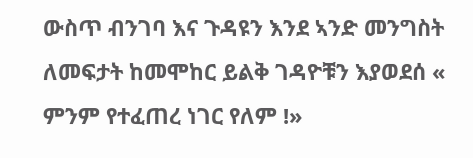ውስጥ ብንገባ እና ጉዳዩን እንደ ኣንድ መንግስት ለመፍታት ከመሞከር ይልቅ ገዳዮቹን እያወደሰ « ምንም የተፈጠረ ነገር የለም !»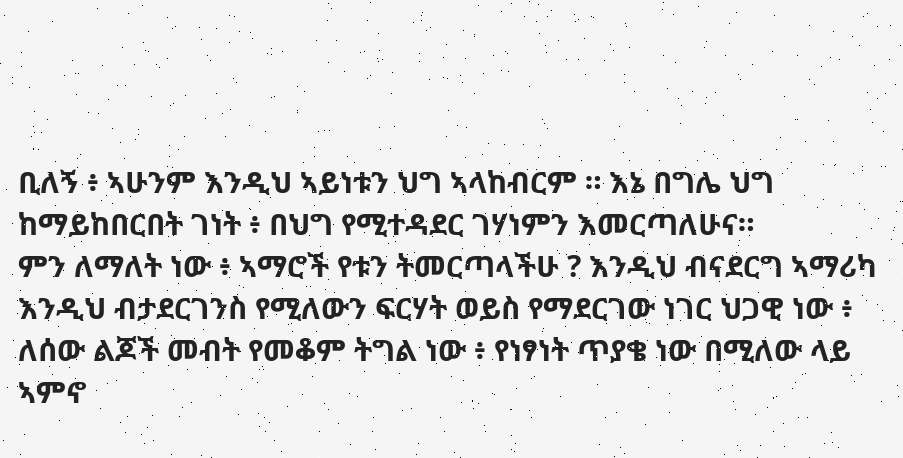ቢለኝ ፥ ኣሁንም እንዲህ ኣይነቱን ህግ ኣላከብርም ። እኔ በግሌ ህግ ከማይከበርበት ገነት ፥ በህግ የሚተዳደር ገሃነምን እመርጣለሁና።
ምን ለማለት ነው ፥ ኣማሮች የቱን ትመርጣላችሁ ? እንዲህ ብናደርግ ኣማሪካ እንዲህ ብታደርገንስ የሚለውን ፍርሃት ወይስ የማደርገው ነገር ህጋዊ ነው ፥ ለሰው ልጆች መብት የመቆም ትግል ነው ፥ የነፃነት ጥያቄ ነው በሚለው ላይ ኣምኖ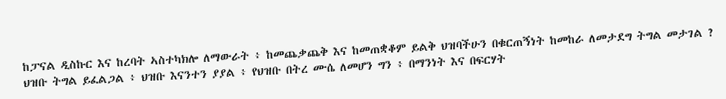ከፓናል ዲስኩር እና ከረባት ኣስተካክሎ ለማውራት ፥ ከመጨቃጨቅ እና ከመጠቋቆም ይልቅ ህዝባችሁን በቁርጠኝነት ከመከራ ለመታደግ ትግል መታገል ? ህዝቡ ትግል ይፈልጋል ፥ ህዝቡ እናንተን ያያል ፥ የህዝቡ በትረ ሙሴ ለመሆን ግን ፥ በማንነት እና በፍርሃት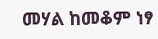መሃል ከመቆም ነፃ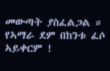መውጣት ያስፈልጋል ።
የኣማራ ደም በከንቱ ፈሶ ኣይቀርም !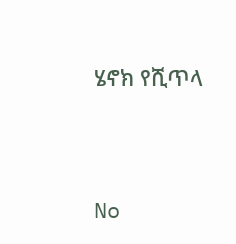ሄኖክ የሺጥላ




No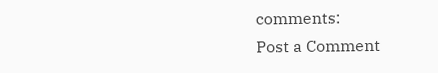comments:
Post a Comment